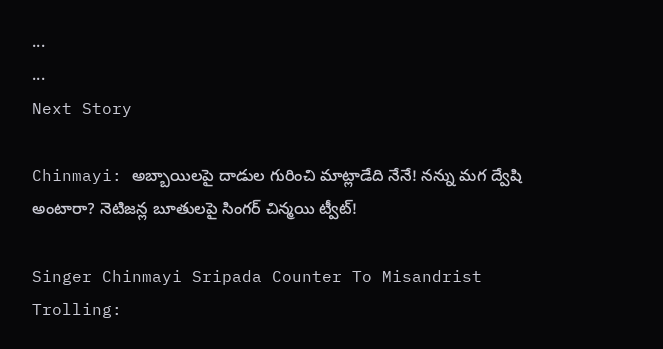...
...
Next Story

Chinmayi: అబ్బాయిలపై దాడుల గురించి మాట్లాడేది నేనే! నన్ను మగ ద్వేషి అంటారా? నెటిజన్ల బూతులపై సింగర్ చిన్మయి ట్వీట్!

Singer Chinmayi Sripada Counter To Misandrist Trolling: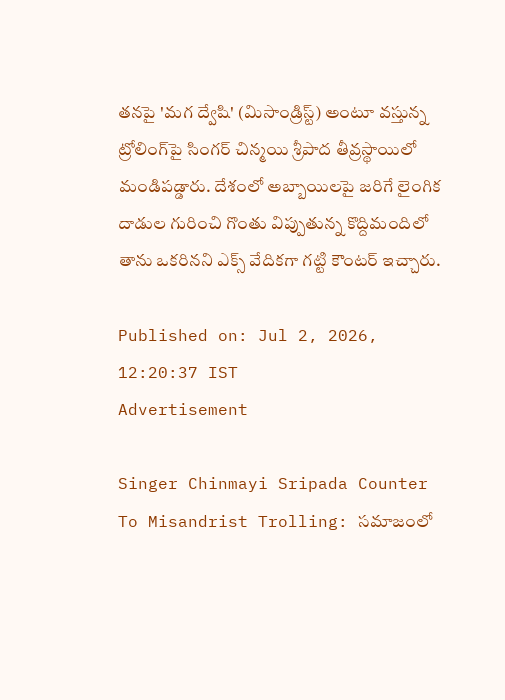తనపై 'మగ ద్వేషి' (మిసాండ్రిస్ట్) అంటూ వస్తున్న ట్రోలింగ్‌పై సింగర్ చిన్మయి శ్రీపాద తీవ్రస్థాయిలో మండిపడ్డారు. దేశంలో అబ్బాయిలపై జరిగే లైంగిక దాడుల గురించి గొంతు విప్పుతున్న కొద్దిమందిలో తాను ఒకరినని ఎక్స్ వేదికగా గట్టి కౌంటర్ ఇచ్చారు.

Published on: Jul 2, 2026, 12:20:37 IST
Advertisement

Singer Chinmayi Sripada Counter To Misandrist Trolling: సమాజంలో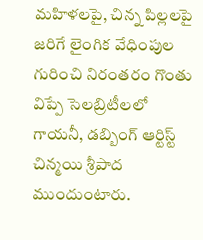మహిళలపై, చిన్న పిల్లలపై జరిగే లైంగిక వేధింపుల గురించి నిరంతరం గొంతు విప్పే సెలబ్రిటీలలో గాయనీ, డబ్బింగ్ ఆర్టిస్ట్ చిన్మయి శ్రీపాద ముందుంటారు.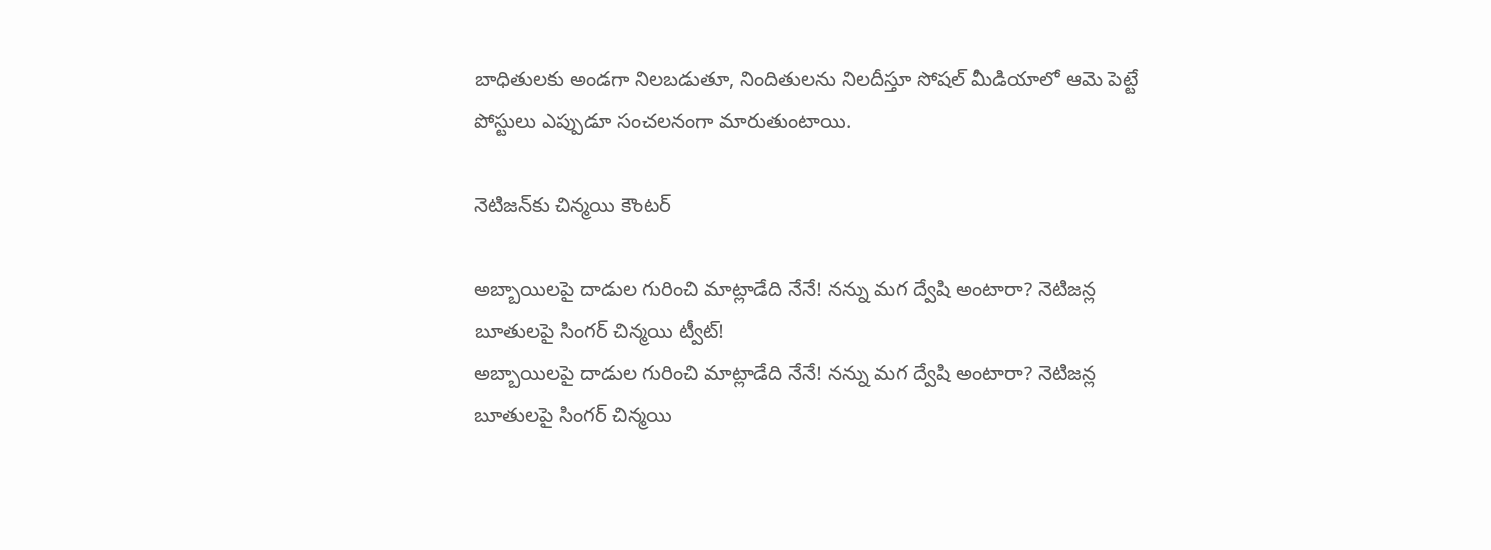బాధితులకు అండగా నిలబడుతూ, నిందితులను నిలదీస్తూ సోషల్ మీడియాలో ఆమె పెట్టే పోస్టులు ఎప్పుడూ సంచలనంగా మారుతుంటాయి.

నెటిజన్‌కు చిన్మయి కౌంటర్

అబ్బాయిలపై దాడుల గురించి మాట్లాడేది నేనే! నన్ను మగ ద్వేషి అంటారా? నెటిజన్ల బూతులపై సింగర్ చిన్మయి ట్వీట్!
అబ్బాయిలపై దాడుల గురించి మాట్లాడేది నేనే! నన్ను మగ ద్వేషి అంటారా? నెటిజన్ల బూతులపై సింగర్ చిన్మయి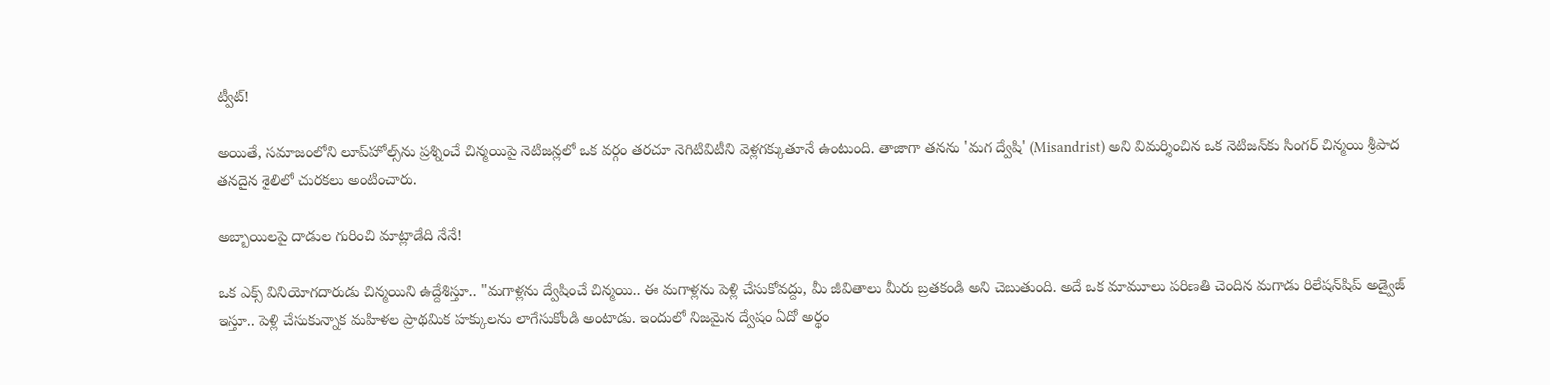ట్వీట్!

అయితే, సమాజంలోని లూప్‌హోల్స్‌ను ప్రశ్నించే చిన్మయిపై నెటిజన్లలో ఒక వర్గం తరచూ నెగిటివిటీని వెళ్లగక్కుతూనే ఉంటుంది. తాజాగా తనను 'మగ ద్వేషి' (Misandrist) అని విమర్శించిన ఒక నెటిజన్‌కు సింగర్ చిన్మయి శ్రీపాద తనదైన శైలిలో చురకలు అంటించారు.

అబ్బాయిలపై దాడుల గురించి మాట్లాడేది నేనే!

ఒక ఎక్స్ వినియోగదారుడు చిన్మయిని ఉద్దేశిస్తూ.. "మగాళ్లను ద్వేషించే చిన్మయి.. ఈ మగాళ్లను పెళ్లి చేసుకోవద్దు, మీ జీవితాలు మీరు బ్రతకండి అని చెబుతుంది. అదే ఒక మామూలు పరిణతి చెందిన మగాడు రిలేషన్‌షిప్ అడ్వైజ్ ఇస్తూ.. పెళ్లి చేసుకున్నాక మహిళల ప్రాథమిక హక్కులను లాగేసుకోండి అంటాడు. ఇందులో నిజమైన ద్వేషం ఏదో అర్థం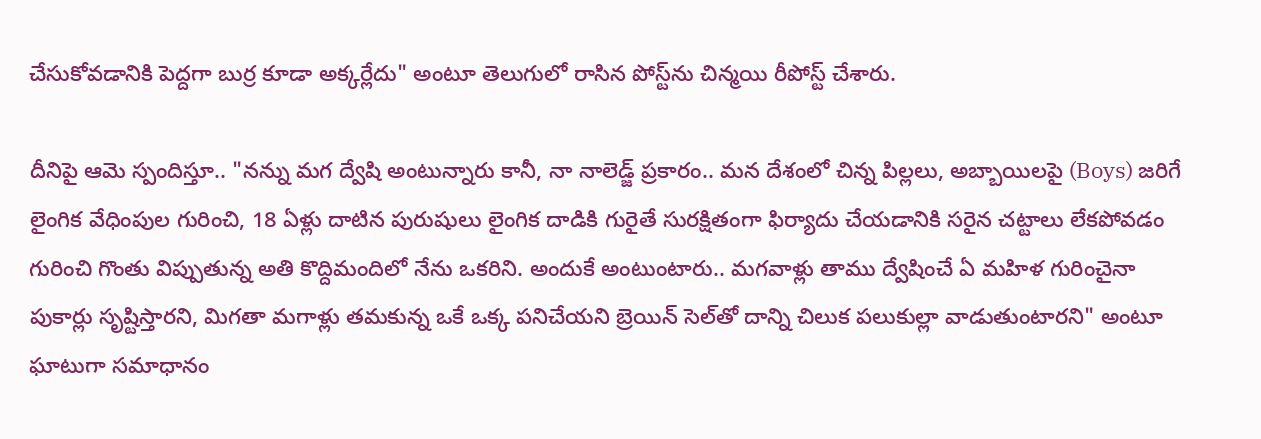చేసుకోవడానికి పెద్దగా బుర్ర కూడా అక్కర్లేదు" అంటూ తెలుగులో రాసిన పోస్ట్‌ను చిన్మయి రీపోస్ట్ చేశారు.

దీనిపై ఆమె స్పందిస్తూ.. "నన్ను మగ ద్వేషి అంటున్నారు కానీ, నా నాలెడ్జ్ ప్రకారం.. మన దేశంలో చిన్న పిల్లలు, అబ్బాయిలపై (Boys) జరిగే లైంగిక వేధింపుల గురించి, 18 ఏళ్లు దాటిన పురుషులు లైంగిక దాడికి గురైతే సురక్షితంగా ఫిర్యాదు చేయడానికి సరైన చట్టాలు లేకపోవడం గురించి గొంతు విప్పుతున్న అతి కొద్దిమందిలో నేను ఒకరిని. అందుకే అంటుంటారు.. మగవాళ్లు తాము ద్వేషించే ఏ మహిళ గురించైనా పుకార్లు సృష్టిస్తారని, మిగతా మగాళ్లు తమకున్న ఒకే ఒక్క పనిచేయని బ్రెయిన్ సెల్‌తో దాన్ని చిలుక పలుకుల్లా వాడుతుంటారని" అంటూ ఘాటుగా సమాధానం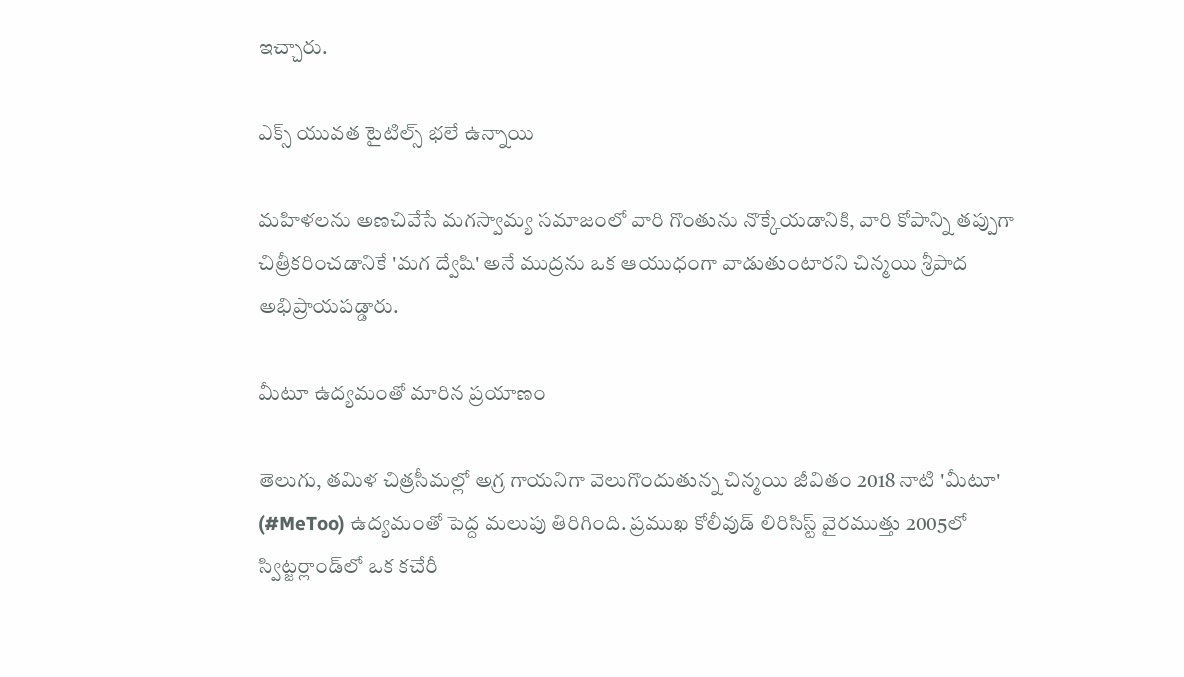ఇచ్చారు.

ఎక్స్ యువత టైటిల్స్ భలే ఉన్నాయి

మహిళలను అణచివేసే మగస్వామ్య సమాజంలో వారి గొంతును నొక్కేయడానికి, వారి కోపాన్ని తప్పుగా చిత్రీకరించడానికే 'మగ ద్వేషి' అనే ముద్రను ఒక ఆయుధంగా వాడుతుంటారని చిన్మయి శ్రీపాద అభిప్రాయపడ్డారు.

మీటూ ఉద్యమంతో మారిన ప్రయాణం

తెలుగు, తమిళ చిత్రసీమల్లో అగ్ర గాయనిగా వెలుగొందుతున్న చిన్మయి జీవితం 2018 నాటి 'మీటూ' (#MeToo) ఉద్యమంతో పెద్ద మలుపు తిరిగింది. ప్రముఖ కోలీవుడ్ లిరిసిస్ట్ వైరముత్తు 2005లో స్విట్జర్లాండ్‌లో ఒక కచేరీ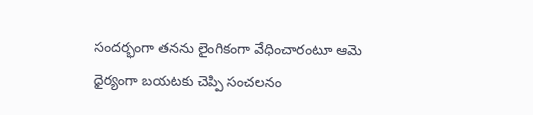సందర్భంగా తనను లైంగికంగా వేధించారంటూ ఆమె ధైర్యంగా బయటకు చెప్పి సంచలనం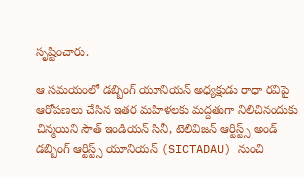సృష్టించారు.

ఆ సమయంలో డబ్బింగ్ యూనియన్ అధ్యక్షుడు రాధా రవిపై ఆరోపణలు చేసిన ఇతర మహిళలకు మద్దతుగా నిలిచినందుకు చిన్మయిని సౌత్ ఇండియన్ సినీ, టెలివిజన్ ఆర్టిస్ట్స్ అండ్ డబ్బింగ్ ఆర్టిస్ట్స్ యూనియన్ (SICTADAU) నుంచి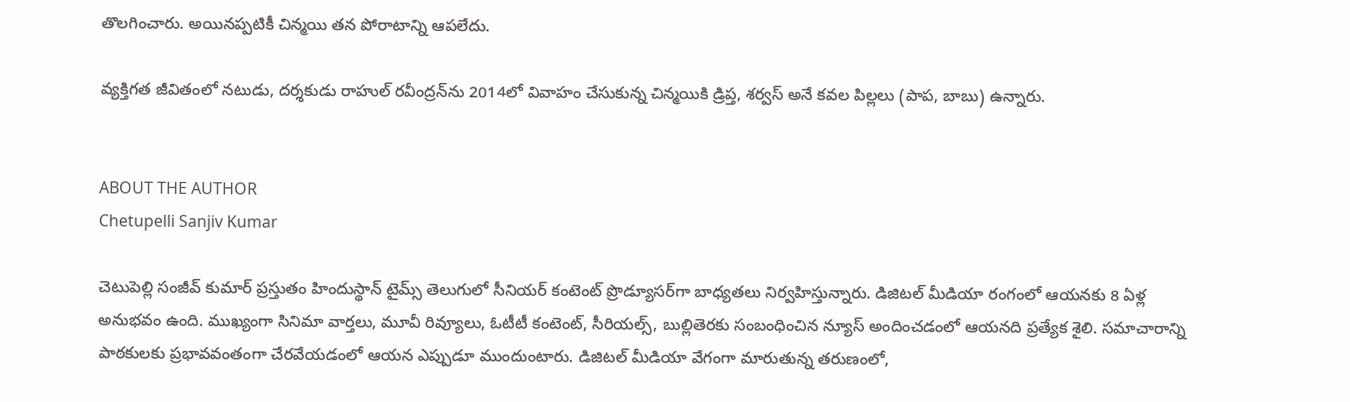తొలగించారు. అయినప్పటికీ చిన్మయి తన పోరాటాన్ని ఆపలేదు.

వ్యక్తిగత జీవితంలో నటుడు, దర్శకుడు రాహుల్ రవీంద్రన్‌ను 2014లో వివాహం చేసుకున్న చిన్మయికి డ్రిప్త, శర్వస్ అనే కవల పిల్లలు (పాప, బాబు) ఉన్నారు.


ABOUT THE AUTHOR
Chetupelli Sanjiv Kumar

చెటుపెల్లి సంజీవ్ కుమార్ ప్రస్తుతం హిందుస్థాన్ టైమ్స్ తెలుగులో సీనియర్ కంటెంట్ ప్రొడ్యూసర్‌గా బాధ్యతలు నిర్వహిస్తున్నారు. డిజిటల్ మీడియా రంగంలో ఆయనకు 8 ఏళ్ల అనుభవం ఉంది. ముఖ్యంగా సినిమా వార్తలు, మూవీ రివ్యూలు, ఓటీటీ కంటెంట్, సీరియల్స్, బుల్లితెరకు సంబంధించిన న్యూస్ అందించడంలో ఆయనది ప్రత్యేక శైలి. సమాచారాన్ని పాఠకులకు ప్రభావవంతంగా చేరవేయడంలో ఆయన ఎప్పుడూ ముందుంటారు. డిజిటల్ మీడియా వేగంగా మారుతున్న తరుణంలో,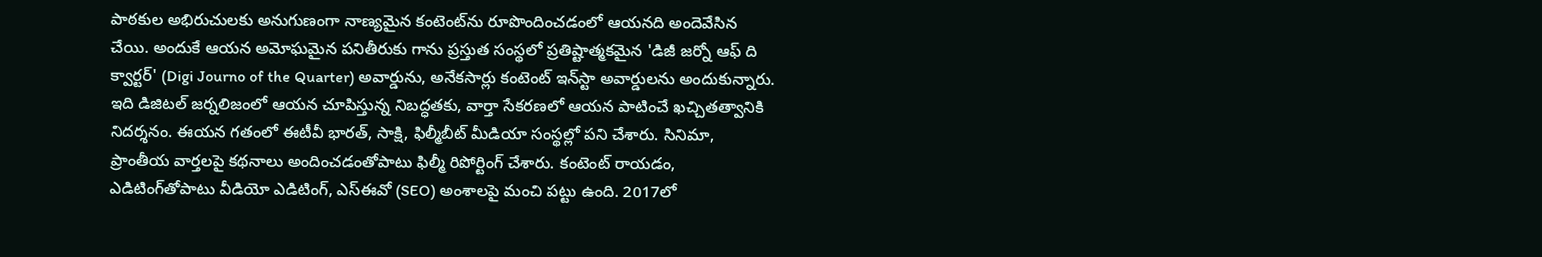పాఠకుల అభిరుచులకు అనుగుణంగా నాణ్యమైన కంటెంట్‌ను రూపొందించడంలో ఆయనది అందెవేసిన చేయి. అందుకే ఆయన అమోఘమైన పనితీరుకు గాను ప్రస్తుత సంస్థలో ప్రతిష్టాత్మకమైన 'డిజీ జర్నో ఆఫ్ ది క్వార్టర్' (Digi Journo of the Quarter) అవార్డును, అనేకసార్లు కంటెంట్ ఇన్‌స్టా అవార్డులను అందుకున్నారు. ఇది డిజిటల్ జర్నలిజంలో ఆయన చూపిస్తున్న నిబద్ధతకు, వార్తా సేకరణలో ఆయన పాటించే ఖచ్చితత్వానికి నిదర్శనం. ఈయన గతంలో ఈటీవీ భారత్, సాక్షి, ఫిల్మీబీట్ మీడియా సంస్థల్లో పని చేశారు. సినిమా, ప్రాంతీయ వార్తలపై కథనాలు అందించడంతోపాటు ఫిల్మీ రిపోర్టింగ్ చేశారు. కంటెంట్ రాయడం, ఎడిటింగ్‌తోపాటు వీడియో ఎడిటింగ్, ఎస్‌ఈవో (SEO) అంశాలపై మంచి పట్టు ఉంది. 2017లో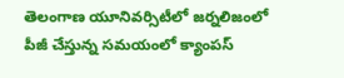తెలంగాణ యూనివర్సిటీలో జర్నలిజంలో పీజీ చేస్తున్న సమయంలో క్యాంపస్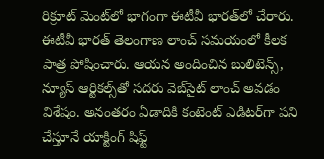రిక్రూట్ మెంట్‌లో భాగంగా ఈటీవీ భారత్‌లో చేరారు. ఈటీవీ భారత్ తెలంగాణ లాంచ్ సమయంలో కీలక పాత్ర పోషించారు. ఆయన అందించిన బులిటెన్స్, న్యూస్ ఆర్టికల్స్‌తో సదరు వెబ్‌సైట్ లాంచ్ అవడం విశేషం. అనంతరం ఏడాదికి కంటెంట్ ఎడిటర్‌గా పని చేస్తూనే యాక్టింగ్ షిఫ్ట్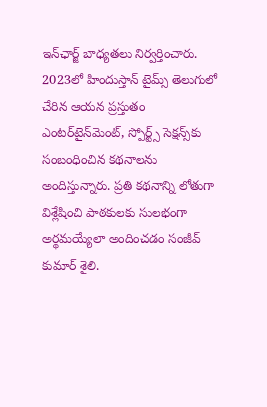ఇన్‌ఛార్జ్ బాధ్యతలు నిర్వర్తించారు. 2023లో హిందుస్తాన్ టైమ్స్ తెలుగులో చేరిన ఆయన ప్రస్తుతం ఎంటర్‌టైన్‌మెంట్, స్పోర్ట్స్ సెక్షన్స్‌కు సంబంధించిన కథనాలను అందిస్తున్నారు. ప్రతి కథనాన్ని లోతుగా విశ్లేషించి పాఠకులకు సులభంగా అర్థమయ్యేలా అందించడం సంజీవ్ కుమార్ శైలి.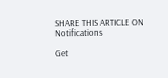SHARE THIS ARTICLE ON
Notifications

Get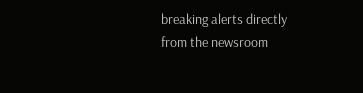breaking alerts directly from the newsroom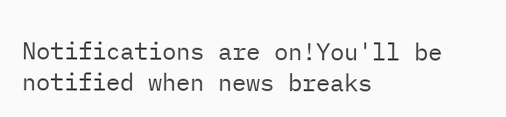Notifications are on!You'll be notified when news breaks